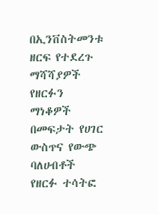በኢንቨስትመንቱ ዘርፍ የተደረጉ ማሻሻያዎች የዘርፉን ማነቆዎች በመፍታት የሀገር ውስጥና የውጭ ባለሀብቶች የዘርፉ ተሳትፎ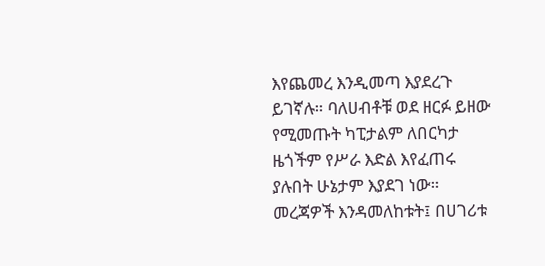እየጨመረ እንዲመጣ እያደረጉ ይገኛሉ። ባለሀብቶቹ ወደ ዘርፉ ይዘው የሚመጡት ካፒታልም ለበርካታ ዜጎችም የሥራ እድል እየፈጠሩ ያሉበት ሁኔታም እያደገ ነው።
መረጃዎች እንዳመለከቱት፤ በሀገሪቱ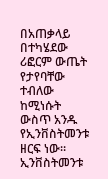በአጠቃላይ በተካሄደው ሪፎርም ውጤት የታየባቸው ተብለው ከሚነሱት ውስጥ አንዱ የኢንቨስትመንቱ ዘርፍ ነው። ኢንቨስትመንቱ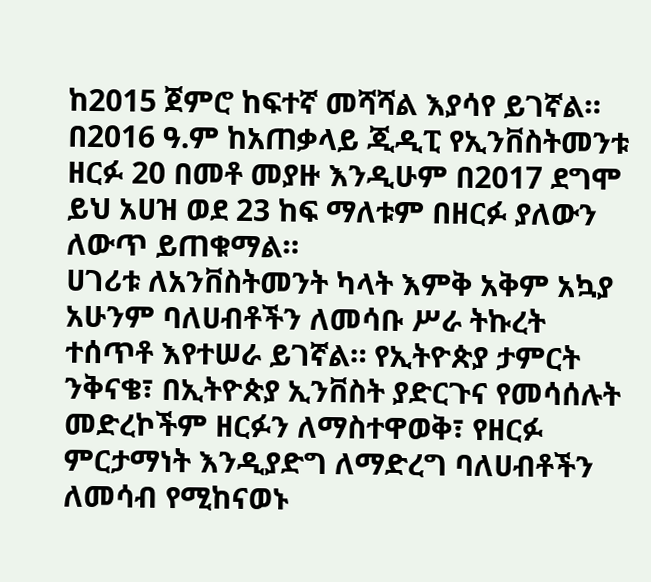ከ2015 ጀምሮ ከፍተኛ መሻሻል እያሳየ ይገኛል። በ2016 ዓ.ም ከአጠቃላይ ጂዲፒ የኢንቨስትመንቱ ዘርፉ 20 በመቶ መያዙ እንዲሁም በ2017 ደግሞ ይህ አሀዝ ወደ 23 ከፍ ማለቱም በዘርፉ ያለውን ለውጥ ይጠቁማል።
ሀገሪቱ ለአንቨስትመንት ካላት እምቅ አቅም አኳያ አሁንም ባለሀብቶችን ለመሳቡ ሥራ ትኩረት ተሰጥቶ እየተሠራ ይገኛል። የኢትዮጵያ ታምርት ንቅናቄ፣ በኢትዮጵያ ኢንቨስት ያድርጉና የመሳሰሉት መድረኮችም ዘርፉን ለማስተዋወቅ፣ የዘርፉ ምርታማነት እንዲያድግ ለማድረግ ባለሀብቶችን ለመሳብ የሚከናወኑ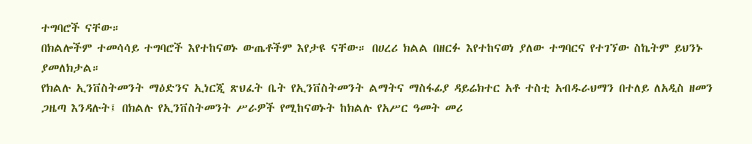ተግባሮች ናቸው።
በክልሎችም ተመሳሳይ ተግባሮች እየተከናወኑ ውጤቶችም እየታዩ ናቸው። በሀረሪ ክልል በዘርፉ እየተከናወነ ያለው ተግባርና የተገኘው ስኬትም ይህንኑ ያመለክታል።
የክልሉ ኢንቨስትመንት ማዕድንና ኢነርጂ ጽህፈት ቤት የኢንቨስትመንት ልማትና ማስፋፊያ ዳይሬክተር አቶ ተስቲ አብዱራህማን በተለይ ለአዲስ ዘመን ጋዜጣ እንዳሉት፤ በክልሉ የኢንቨስትመንት ሥራዎች የሚከናወኑት ከክልሉ የአሥር ዓመት መሪ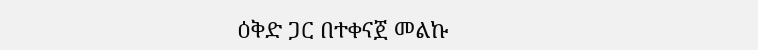ዕቅድ ጋር በተቀናጀ መልኩ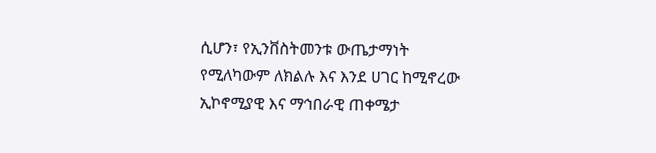ሲሆን፣ የኢንቨስትመንቱ ውጤታማነት የሚለካውም ለክልሉ እና እንደ ሀገር ከሚኖረው ኢኮኖሚያዊ እና ማኅበራዊ ጠቀሜታ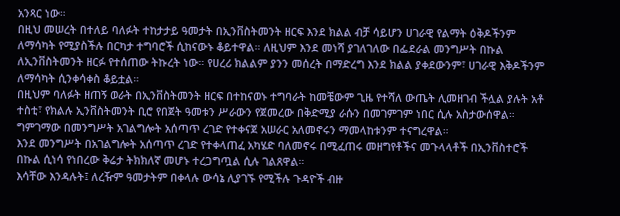አንጻር ነው።
በዚህ መሠረት በተለይ ባለፉት ተከታታይ ዓመታት በኢንቨስትመንት ዘርፍ እንደ ክልል ብቻ ሳይሆን ሀገራዊ የልማት ዕቅዶችንም ለማሳካት የሚያስችሉ በርካታ ተግባሮች ሲከናውኑ ቆይተዋል። ለዚህም እንደ መነሻ ያገለገለው በፌደራል መንግሥት በኩል ለኢንቨስትመንት ዘርፉ የተሰጠው ትኩረት ነው። የሀረሪ ክልልም ያንን መሰረት በማድረግ እንደ ክልል ያቀደውንም፣ ሀገራዊ እቅዶችንም ለማሳካት ሲንቀሳቀስ ቆይቷል።
በዚህም ባለፉት ዘጠኝ ወራት በኢንቨስትመንት ዘርፍ በተከናወኑ ተግባራት ከመቼውም ጊዜ የተሻለ ውጤት ሊመዘገብ ችሏል ያሉት አቶ ተስቲ፣ የክልሉ ኢንቨስትመንት ቢሮ የበጀት ዓመቱን ሥራውን የጀመረው በቅድሚያ ራሱን በመገምገም ነበር ሲሉ አስታውሰዋል። ግምገማው በመንግሥት አገልግሎት አሰጣጥ ረገድ የተቀናጀ አሠራር አለመኖሩን ማመላከቱንም ተናግረዋል።
እንደ መንግሥት በአገልግሎት አሰጣጥ ረገድ የተቀላጠፈ አካሄድ ባለመኖሩ በሚፈጠሩ መዘግየቶችና መጉላላቶች በኢንቨስተሮች በኩል ሲነሳ የነበረው ቅሬታ ትክክለኛ መሆኑ ተረጋግጧል ሲሉ ገልጸዋል።
እሳቸው እንዳሉት፤ ለረዥም ዓመታትም በቀላሉ ውሳኔ ሊያገኙ የሚችሉ ጉዳዮች ብዙ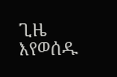ጊዜ እየወሰዱ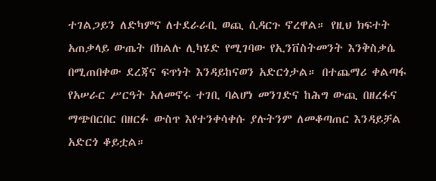ተገልጋይን ለድካምና ለተደራራቢ ወጪ ሲዳርጉ ኖረዋል። የዚህ ክፍተት አጠቃላይ ውጤት በክልሉ ሊካሄድ የሚገባው የኢንቨስትመንት እንቅስቃሴ በሚጠበቀው ደረጃና ፍጥነት እንዳይከናወን አድርጎታል። በተጨማሪ ቀልጣፋ የአሠራር ሥርዓት አለመኖሩ ተገቢ ባልሆነ መንገድና ከሕግ ውጪ በዘረፋና ማጭበርበር በዘርፉ ውስጥ እየተንቀሳቀሱ ያሉትንም ለመቆጣጠር እንዳይቻል አድርጎ ቆይቷል።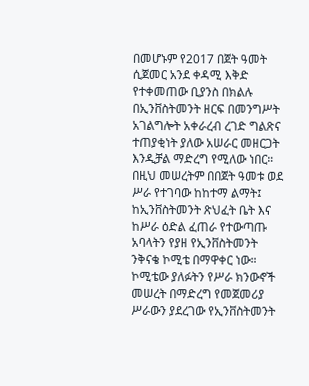በመሆኑም የ2017 በጀት ዓመት ሲጀመር አንደ ቀዳሚ እቅድ የተቀመጠው ቢያንስ በክልሉ በኢንቨስትመንት ዘርፍ በመንግሥት አገልግሎት አቀራረብ ረገድ ግልጽና ተጠያቂነት ያለው አሠራር መዘርጋት እንዲቻል ማድረግ የሚለው ነበር። በዚህ መሠረትም በበጀት ዓመቱ ወደ ሥራ የተገባው ከከተማ ልማት፤ ከኢንቨስትመንት ጽህፈት ቤት እና ከሥራ ዕድል ፈጠራ የተውጣጡ አባላትን የያዘ የኢንቨስትመንት ንቅናቄ ኮሚቴ በማዋቀር ነው።
ኮሚቴው ያለፉትን የሥራ ክንውኖች መሠረት በማድረግ የመጀመሪያ ሥራውን ያደረገው የኢንቨስትመንት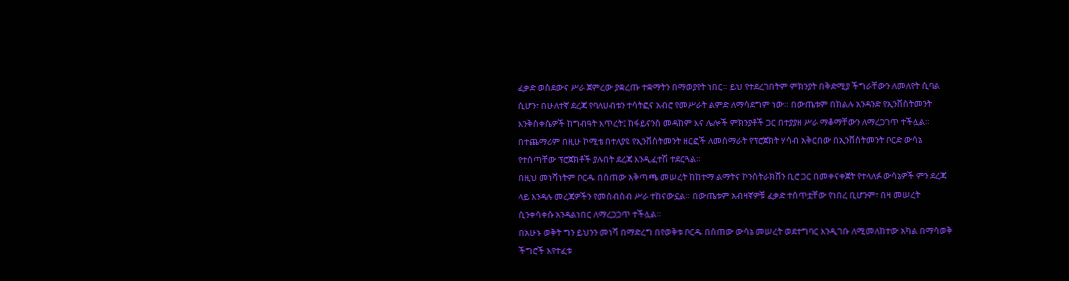ፈቃድ ወስደውና ሥራ ጀምረው ያቋረጡ ተቋማትን በማወያየት ነበር። ይህ የተደረገበትም ምክንያት በቅድሚያ ችግራቸውን ለመለየት ሲባል ሲሆን፣ በሁለተኛ ደረጃ የባለሀብቱን ተሳትፎና አብሮ የመሥራት ልምድ ለማሳደግም ነው። በውጤቱም በክልሉ አንዳንድ የኢንቨስትመንት እንቅስቀሴዎች ከግብዓት እጥረት፤ ከፋይናንስ መዳከም እና ሌሎች ምክንያቶች ጋር በተያያዘ ሥራ ማቆማቸውን ለማረጋገጥ ተችሏል።
በተጨማሪም በዚሁ ኮሚቴ በተለያዩ የኢንቨስትመንት ዘርፎች ለመሰማራት የፕሮጀክት ሃሳብ አቅርበው በኢንቨስትመንት ቦርድ ውሳኔ የተሰጣቸው ፕሮጀክቶች ያሉበት ደረጃ እንዲፈተሽ ተደርጓል።
በዚህ መነሻነትም ቦርዱ በሰጠው አቅጣጫ መሠረት ከከተማ ልማትና ኮንስትራክሸን ቢሮ ጋር በመቀናቀጀት የተላለፉ ውሳኔዎች ምን ደረጃ ላይ እንዳሉ መረጃዎችን የመሰብሰብ ሥራ ተከናውኗል። በውጤቱም አብዛኛዎቹ ፈቃድ ተሰጥቷቸው የነበረ ቢሆንም፣ በዛ መሠረት ሲንቀሳቀሱ አንዳልነበር ለማረጋጋጥ ተችሏል።
በአሁኑ ወቅት ግን ይህንን መነሻ በማድረግ በየወቅቱ ቦርዱ በሰጠው ውሳኔ መሠረት ወደተግባር እንዲገቡ ለሚመለከተው አካል በማሳወቅ ችግሮች እየተፈቱ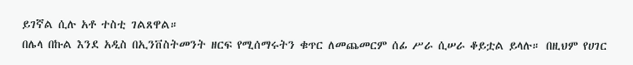ይገኛል ሲሉ አቶ ተስቲ ገልጸዋል።
በሌላ በኩል እንደ አዲስ በኢንቨስትመንት ዘርፍ የሚሰማሩትን ቁጥር ለመጨመርም ሰፊ ሥራ ሲሠራ ቆይቷል ይላሉ። በዚህም የሀገር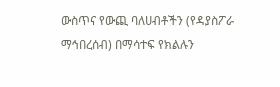ውስጥና የውጪ ባለሀብቶችን (የዳያስፖራ ማኅበረሰብ) በማሳተፍ የክልሉን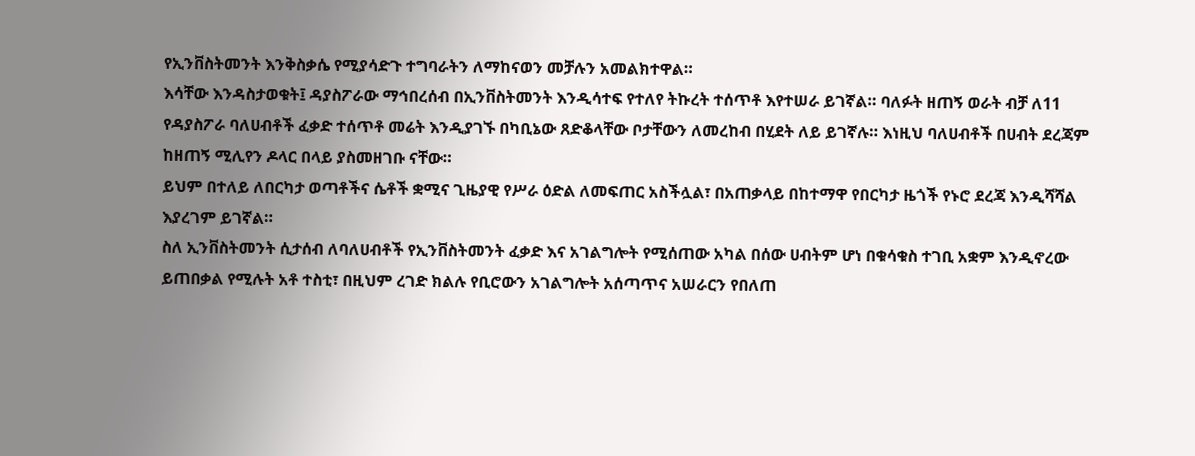የኢንቨስትመንት እንቅስቃሴ የሚያሳድጉ ተግባራትን ለማከናወን መቻሉን አመልክተዋል።
እሳቸው እንዳስታወቁት፤ ዳያስፖራው ማኅበረሰብ በኢንቨስትመንት እንዲሳተፍ የተለየ ትኩረት ተሰጥቶ እየተሠራ ይገኛል። ባለፉት ዘጠኝ ወራት ብቻ ለ11 የዳያስፖራ ባለሀብቶች ፈቃድ ተሰጥቶ መሬት እንዲያገኙ በካቢኔው ጸድቆላቸው ቦታቸውን ለመረከብ በሂደት ለይ ይገኛሉ። እነዚህ ባለሀብቶች በሀብት ደረጃም ከዘጠኝ ሚሊየን ዶላር በላይ ያስመዘገቡ ናቸው።
ይህም በተለይ ለበርካታ ወጣቶችና ሴቶች ቋሚና ጊዜያዊ የሥራ ዕድል ለመፍጠር አስችሏል፣ በአጠቃላይ በከተማዋ የበርካታ ዜጎች የኑሮ ደረጃ እንዲሻሻል እያረገም ይገኛል።
ስለ ኢንቨስትመንት ሲታሰብ ለባለሀብቶች የኢንቨስትመንት ፈቃድ እና አገልግሎት የሚሰጠው አካል በሰው ሀብትም ሆነ በቁሳቁስ ተገቢ አቋም እንዲኖረው ይጠበቃል የሚሉት አቶ ተስቲ፣ በዚህም ረገድ ክልሉ የቢሮውን አገልግሎት አሰጣጥና አሠራርን የበለጠ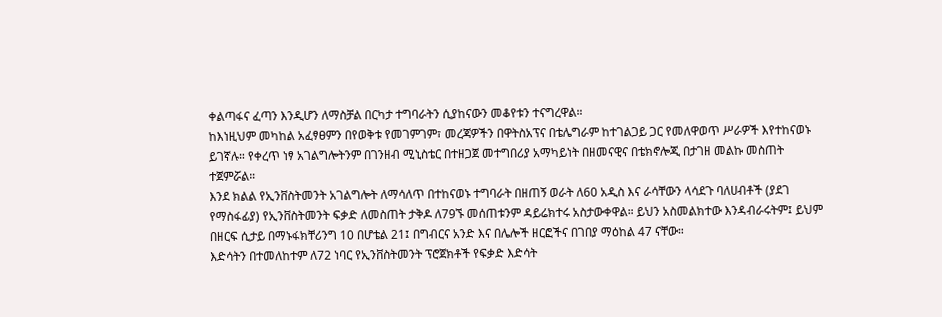ቀልጣፋና ፈጣን እንዲሆን ለማስቻል በርካታ ተግባራትን ሲያከናውን መቆየቱን ተናግረዋል።
ከእነዚህም መካከል አፈፃፀምን በየወቅቱ የመገምገም፣ መረጃዎችን በዋትስአፕና በቴሌግራም ከተገልጋይ ጋር የመለዋወጥ ሥራዎች እየተከናወኑ ይገኛሉ። የቀረጥ ነፃ አገልግሎትንም በገንዘብ ሚኒስቴር በተዘጋጀ መተግበሪያ አማካይነት በዘመናዊና በቴክኖሎጂ በታገዘ መልኩ መስጠት ተጀምሯል።
እንደ ክልል የኢንቨስትመንት አገልግሎት ለማሳለጥ በተከናወኑ ተግባራት በዘጠኝ ወራት ለ60 አዲስ እና ራሳቸውን ላሳደጉ ባለሀብቶች (ያደገ የማስፋፊያ) የኢንቨስትመንት ፍቃድ ለመስጠት ታቅዶ ለ79ኙ መሰጠቱንም ዳይሬክተሩ አስታውቀዋል። ይህን አስመልክተው እንዳብራሩትም፤ ይህም በዘርፍ ሲታይ በማኑፋክቸሪንግ 10 በሆቴል 21፤ በግብርና አንድ እና በሌሎች ዘርፎችና በገበያ ማዕከል 47 ናቸው።
እድሳትን በተመለከተም ለ72 ነባር የኢንቨስትመንት ፕሮጀክቶች የፍቃድ እድሳት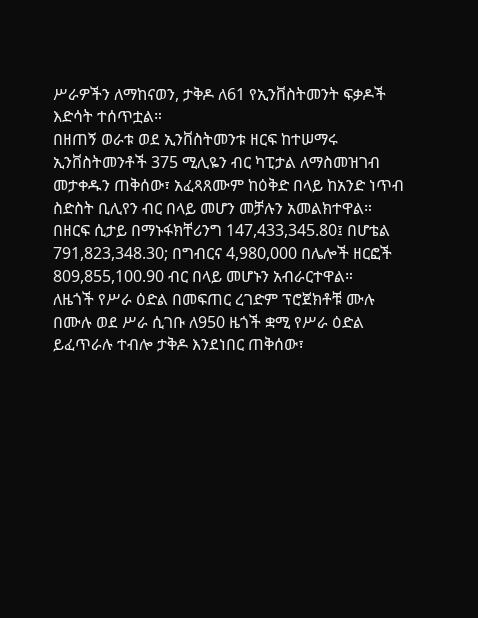ሥራዎችን ለማከናወን, ታቅዶ ለ61 የኢንቨስትመንት ፍቃዶች እድሳት ተሰጥቷል።
በዘጠኝ ወራቱ ወደ ኢንቨስትመንቱ ዘርፍ ከተሠማሩ ኢንቨስትመንቶች 375 ሚሊዬን ብር ካፒታል ለማስመዝገብ መታቀዱን ጠቅሰው፣ አፈጻጸሙም ከዕቅድ በላይ ከአንድ ነጥብ ስድስት ቢሊየን ብር በላይ መሆን መቻሉን አመልክተዋል። በዘርፍ ሲታይ በማኑፋክቸሪንግ 147,433,345.80፤ በሆቴል 791,823,348.30; በግብርና 4,980,000 በሌሎች ዘርፎች 809,855,100.90 ብር በላይ መሆኑን አብራርተዋል።
ለዜጎች የሥራ ዕድል በመፍጠር ረገድም ፕሮጀክቶቹ ሙሉ በሙሉ ወደ ሥራ ሲገቡ ለ950 ዜጎች ቋሚ የሥራ ዕድል ይፈጥራሉ ተብሎ ታቅዶ እንደነበር ጠቅሰው፣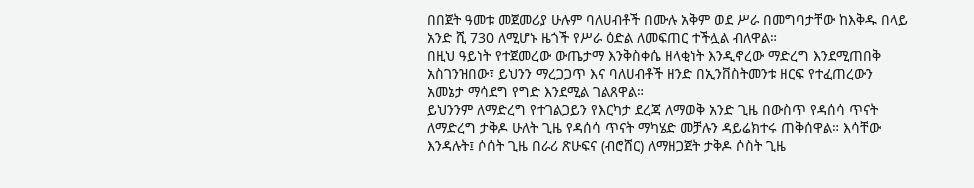በበጀት ዓመቱ መጀመሪያ ሁሉም ባለሀብቶች በሙሉ አቅም ወደ ሥራ በመግባታቸው ከእቅዱ በላይ አንድ ሺ 730 ለሚሆኑ ዜጎች የሥራ ዕድል ለመፍጠር ተችሏል ብለዋል።
በዚህ ዓይነት የተጀመረው ውጤታማ እንቅስቀሴ ዘላቂነት እንዲኖረው ማድረግ እንደሚጠበቅ አስገንዝበው፣ ይህንን ማረጋጋጥ እና ባለሀብቶች ዘንድ በኢንቨስትመንቱ ዘርፍ የተፈጠረውን አመኔታ ማሳደግ የግድ እንደሚል ገልጸዋል።
ይህንንም ለማድረግ የተገልጋይን የእርካታ ደረጃ ለማወቅ አንድ ጊዜ በውስጥ የዳሰሳ ጥናት ለማድረግ ታቅዶ ሁለት ጊዜ የዳሰሳ ጥናት ማካሄድ መቻሉን ዳይሬክተሩ ጠቅሰዋል። እሳቸው እንዳሉት፤ ሶሰት ጊዜ በራሪ ጽሁፍና (ብሮሸር) ለማዘጋጀት ታቅዶ ሶስት ጊዜ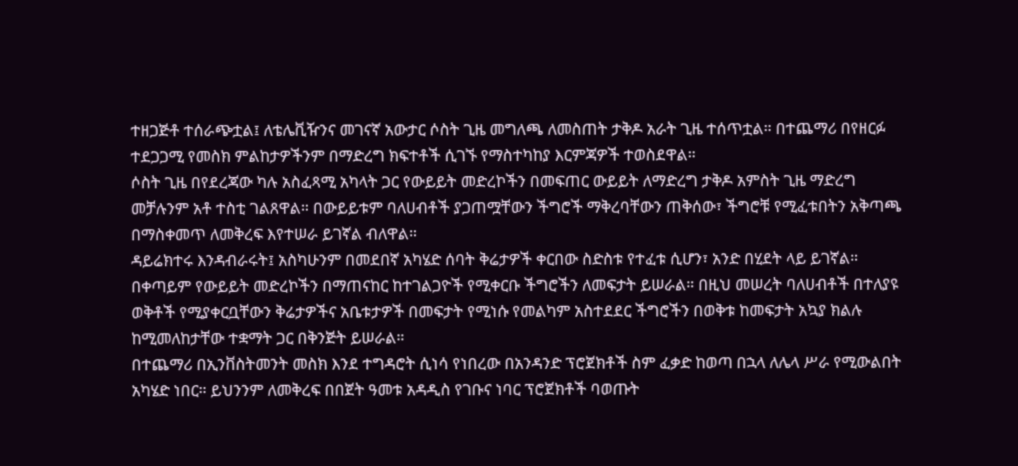ተዘጋጅቶ ተሰራጭቷል፤ ለቴሌቪዥንና መገናኛ አውታር ሶስት ጊዜ መግለጫ ለመስጠት ታቅዶ አራት ጊዜ ተሰጥቷል። በተጨማሪ በየዘርፉ ተደጋጋሚ የመስክ ምልከታዎችንም በማድረግ ክፍተቶች ሲገኙ የማስተካከያ እርምጃዎች ተወስደዋል።
ሶስት ጊዜ በየደረጃው ካሉ አስፈጻሚ አካላት ጋር የውይይት መድረኮችን በመፍጠር ውይይት ለማድረግ ታቅዶ አምስት ጊዜ ማድረግ መቻሉንም አቶ ተስቲ ገልጸዋል። በውይይቱም ባለሀብቶች ያጋጠሟቸውን ችግሮች ማቅረባቸውን ጠቅሰው፣ ችግሮቹ የሚፈቱበትን አቅጣጫ በማስቀመጥ ለመቅረፍ እየተሠራ ይገኛል ብለዋል።
ዳይሬክተሩ እንዳብራሩት፤ አስካሁንም በመደበኛ አካሄድ ሰባት ቅሬታዎች ቀርበው ስድስቱ የተፈቱ ሲሆን፣ አንድ በሂደት ላይ ይገኛል። በቀጣይም የውይይት መድረኮችን በማጠናከር ከተገልጋዮች የሚቀርቡ ችግሮችን ለመፍታት ይሠራል። በዚህ መሠረት ባለሀብቶች በተለያዩ ወቅቶች የሚያቀርቧቸውን ቅሬታዎችና አቤቱታዎች በመፍታት የሚነሱ የመልካም አስተደደር ችግሮችን በወቅቱ ከመፍታት አኳያ ክልሉ ከሚመለከታቸው ተቋማት ጋር በቅንጅት ይሠራል።
በተጨማሪ በኢንቨስትመንት መስክ እንደ ተግዳሮት ሲነሳ የነበረው በአንዳንድ ፕሮጀክቶች ስም ፈቃድ ከወጣ በኋላ ለሌላ ሥራ የሚውልበት አካሄድ ነበር። ይህንንም ለመቅረፍ በበጀት ዓመቱ አዳዲስ የገቡና ነባር ፕሮጀክቶች ባወጡት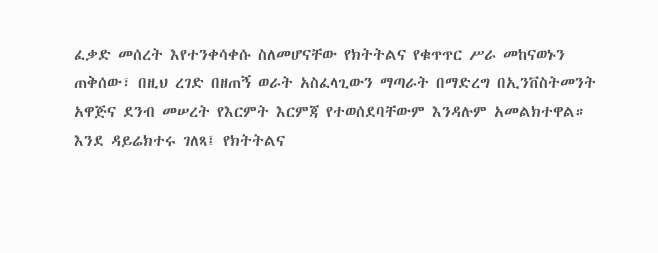ፈቃድ መሰረት እየተንቀሳቀሱ ስለመሆናቸው የክትትልና የቁጥጥር ሥራ መከናወኑን ጠቅሰው፣ በዚህ ረገድ በዘጠኝ ወራት አስፈላጊውን ማጣራት በማድረግ በኢንቨስትመንት አዋጅና ደንብ መሠረት የእርምት እርምጃ የተወሰደባቸውም እንዳሉም አመልክተዋል።
እንደ ዳይሬክተሩ ገለጻ፤ የክትትልና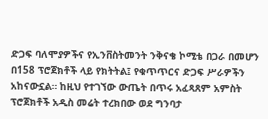ድጋፍ ባለሞያዎችና የኢንቨስትመንት ንቅናቄ ኮሚቴ በጋራ በመሆን በ158 ፕሮጀክቶች ላይ የክትትል፤ የቁጥጥርና ድጋፍ ሥራዎችን አከናውኗል። ከዚህ የተገኘው ውጤት በጥሩ አፈጻጸም አምስት ፕሮጀክቶች አዲስ መሬት ተረክበው ወደ ግንባታ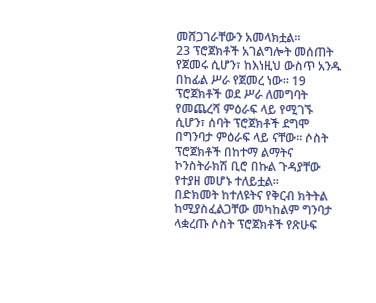መሸጋገራቸውን አመላክቷል።
23 ፕሮጀክቶች አገልግሎት መሰጠት የጀመሩ ሲሆን፣ ከእነዚህ ውስጥ አንዱ በከፊል ሥራ የጀመረ ነው። 19 ፕሮጀክቶች ወደ ሥራ ለመግባት የመጨረሻ ምዕራፍ ላይ የሚገኙ ሲሆን፣ ሰባት ፕሮጀክቶች ደግሞ በግንባታ ምዕራፍ ላይ ናቸው። ሶስት ፕሮጀክቶች በከተማ ልማትና ኮንስትራክሽ ቢሮ በኩል ጉዳያቸው የተያዘ መሆኑ ተለይቷል።
በድክመት ከተለዩትና የቅርብ ክትትል ከሚያስፈልጋቸው መካከልም ግንባታ ላቋረጡ ሶስት ፕሮጀክቶች የጽሁፍ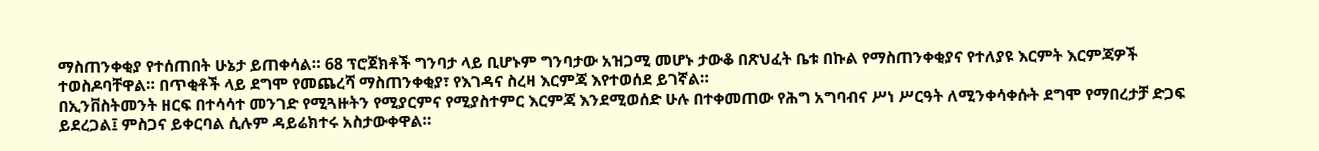ማስጠንቀቂያ የተሰጠበት ሁኔታ ይጠቀሳል። 68 ፕሮጀክቶች ግንባታ ላይ ቢሆኑም ግንባታው አዝጋሚ መሆኑ ታውቆ በጽህፈት ቤቱ በኩል የማስጠንቀቂያና የተለያዩ እርምት እርምጃዎች ተወስዶባቸዋል። በጥቂቶች ላይ ደግሞ የመጨረሻ ማስጠንቀቂያ፣ የእገዳና ስረዛ እርምጃ እየተወሰደ ይገኛል።
በኢንቨስትመንት ዘርፍ በተሳሳተ መንገድ የሚጓዙትን የሚያርምና የሚያስተምር እርምጃ እንደሚወሰድ ሁሉ በተቀመጠው የሕግ አግባብና ሥነ ሥርዓት ለሚንቀሳቀሱት ደግሞ የማበረታቻ ድጋፍ ይደረጋል፤ ምስጋና ይቀርባል ሲሉም ዳይሬክተሩ አስታውቀዋል።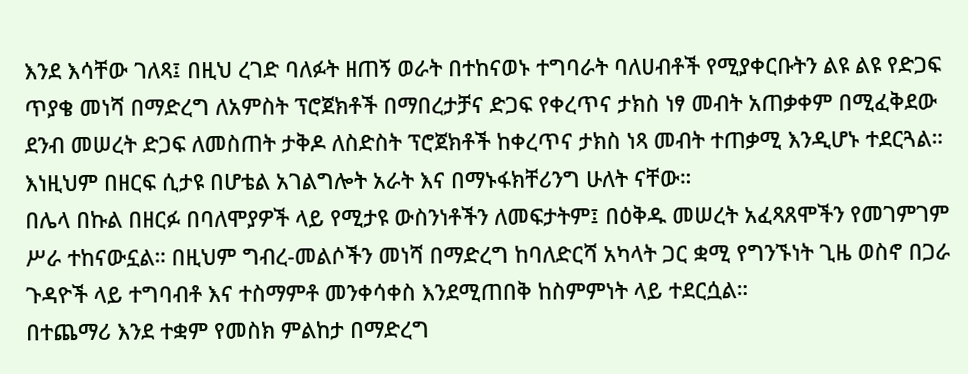እንደ እሳቸው ገለጻ፤ በዚህ ረገድ ባለፉት ዘጠኝ ወራት በተከናወኑ ተግባራት ባለሀብቶች የሚያቀርቡትን ልዩ ልዩ የድጋፍ ጥያቄ መነሻ በማድረግ ለአምስት ፕሮጀክቶች በማበረታቻና ድጋፍ የቀረጥና ታክስ ነፃ መብት አጠቃቀም በሚፈቅደው ደንብ መሠረት ድጋፍ ለመስጠት ታቅዶ ለስድስት ፕሮጀክቶች ከቀረጥና ታክስ ነጻ መብት ተጠቃሚ እንዲሆኑ ተደርጓል። እነዚህም በዘርፍ ሲታዩ በሆቴል አገልግሎት አራት እና በማኑፋክቸሪንግ ሁለት ናቸው።
በሌላ በኩል በዘርፉ በባለሞያዎች ላይ የሚታዩ ውስንነቶችን ለመፍታትም፤ በዕቅዱ መሠረት አፈጻጸሞችን የመገምገም ሥራ ተከናውኗል። በዚህም ግብረ-መልሶችን መነሻ በማድረግ ከባለድርሻ አካላት ጋር ቋሚ የግንኙነት ጊዜ ወስኖ በጋራ ጉዳዮች ላይ ተግባብቶ እና ተስማምቶ መንቀሳቀስ እንደሚጠበቅ ከስምምነት ላይ ተደርሷል።
በተጨማሪ እንደ ተቋም የመስክ ምልከታ በማድረግ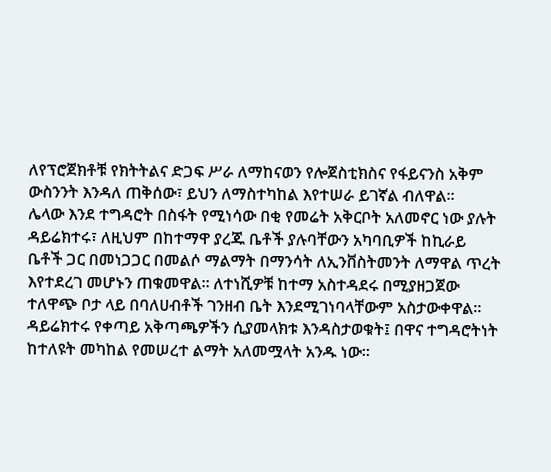ለየፕሮጀክቶቹ የክትትልና ድጋፍ ሥራ ለማከናወን የሎጀስቲክስና የፋይናንስ አቅም ውስንንት እንዳለ ጠቅሰው፣ ይህን ለማስተካከል እየተሠራ ይገኛል ብለዋል።
ሌላው እንደ ተግዳሮት በስፋት የሚነሳው በቂ የመሬት አቅርቦት አለመኖር ነው ያሉት ዳይሬክተሩ፣ ለዚህም በከተማዋ ያረጁ ቤቶች ያሉባቸውን አካባቢዎች ከኪራይ ቤቶች ጋር በመነጋጋር በመልሶ ማልማት በማንሳት ለኢንቨስትመንት ለማዋል ጥረት እየተደረገ መሆኑን ጠቁመዋል። ለተነሺዎቹ ከተማ አስተዳደሩ በሚያዘጋጀው ተለዋጭ ቦታ ላይ በባለሀብቶች ገንዘብ ቤት እንደሚገነባላቸውም አስታውቀዋል።
ዳይሬክተሩ የቀጣይ አቅጣጫዎችን ሲያመላክቱ እንዳስታወቁት፤ በዋና ተግዳሮትነት ከተለዩት መካከል የመሠረተ ልማት አለመሟላት አንዱ ነው።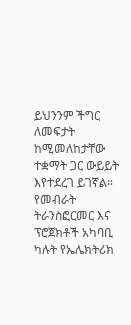ይህንንም ችግር ለመፍታት ከሚመለከታቸው ተቋማት ጋር ውይይት እየተደረገ ይገኛል። የመብራት ትራንስፎርመር እና ፕሮጀክቶች አካባቢ ካሉት የኤሌክትሪክ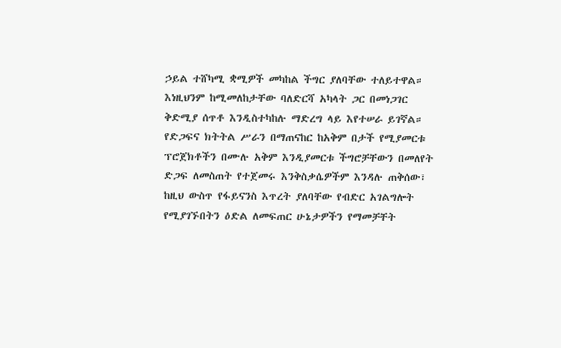ኃይል ተሸካሚ ቋሚዎች መካከል ችግር ያለባቸው ተለይተዋል። እነዚህንም ከሚመለከታቸው ባለድርሻ አካላት ጋር በመነጋገር ቅድሚያ ሰጥቶ እንዲስተካከሉ ማድረግ ላይ እየተሠራ ይገኛል።
የድጋፍና ክትትል ሥራን በማጠናከር ከአቅም በታች የሚያመርቱ ፕሮጀክቶችን በሙሉ አቅም እንዲያመርቱ ችግሮቻቸውን በመለየት ድጋፍ ለመስጠት የተጀመሩ እንቅስቃሴዎችም እንዳሉ ጠቅሰው፣ ከዚህ ውስጥ የፋይናንስ እጥረት ያለባቸው የብድር አገልግሎት የሚያገኙበትን ዕድል ለመፍጠር ሁኔታዎችን የማመቻቸት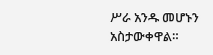ሥራ አንዱ መሆኑን አስታውቀዋል።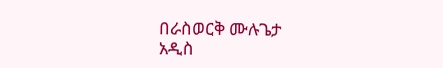በራስወርቅ ሙሉጌታ
አዲስ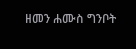ዘመን ሐሙስ ግንቦት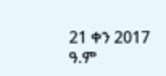21 ቀን 2017 ዓ.ም